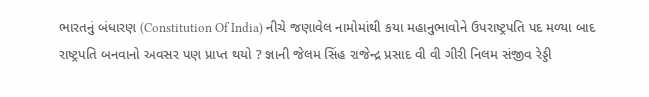ભારતનું બંધારણ (Constitution Of India) નીચે જણાવેલ નામોમાંથી કયા મહાનુભાવોને ઉપરાષ્ટ્રપતિ પદ મળ્યા બાદ રાષ્ટ્રપતિ બનવાનો અવસર પણ પ્રાપ્ત થયો ? જ્ઞાની જેલમ સિંહ રાજેન્દ્ર પ્રસાદ વી વી ગીરી નિલમ સંજીવ રેડ્ડી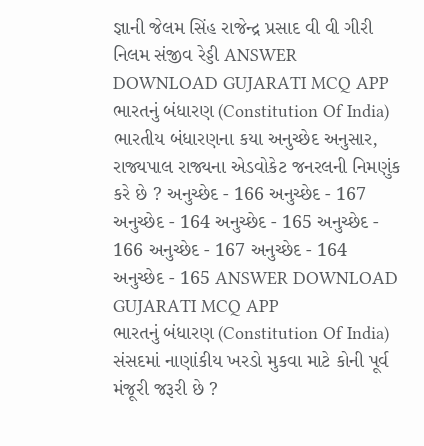જ્ઞાની જેલમ સિંહ રાજેન્દ્ર પ્રસાદ વી વી ગીરી નિલમ સંજીવ રેડ્ડી ANSWER DOWNLOAD GUJARATI MCQ APP
ભારતનું બંધારણ (Constitution Of India) ભારતીય બંધારણના કયા અનુચ્છેદ અનુસાર, રાજ્યપાલ રાજ્યના એડવોકેટ જનરલની નિમણુંક કરે છે ? અનુચ્છેદ - 166 અનુચ્છેદ - 167 અનુચ્છેદ - 164 અનુચ્છેદ - 165 અનુચ્છેદ - 166 અનુચ્છેદ - 167 અનુચ્છેદ - 164 અનુચ્છેદ - 165 ANSWER DOWNLOAD GUJARATI MCQ APP
ભારતનું બંધારણ (Constitution Of India) સંસદમાં નાણાંકીય ખરડો મુકવા માટે કોની પૂર્વ મંજૂરી જરૂરી છે ?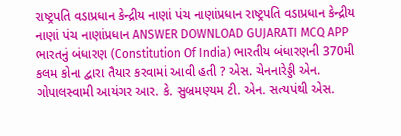રાષ્ટ્રપતિ વડાપ્રધાન કેન્દ્રીય નાણાં પંચ નાણાંપ્રધાન રાષ્ટ્રપતિ વડાપ્રધાન કેન્દ્રીય નાણાં પંચ નાણાંપ્રધાન ANSWER DOWNLOAD GUJARATI MCQ APP
ભારતનું બંધારણ (Constitution Of India) ભારતીય બંધારણની 370મી કલમ કોના દ્વારા તૈયાર કરવામાં આવી હતી ? એસ. ચેનનારેડ્ડી એન. ગોપાલસ્વામી આયંગર આર. કે. સુબ્રમણ્યમ ટી. એન. સત્યપંથી એસ.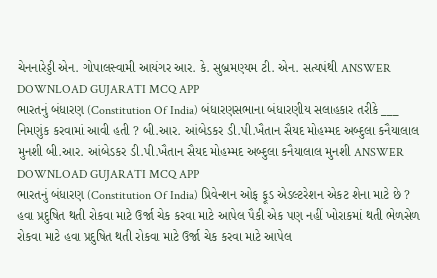ચેનનારેડ્ડી એન. ગોપાલસ્વામી આયંગર આર. કે. સુબ્રમણ્યમ ટી. એન. સત્યપંથી ANSWER DOWNLOAD GUJARATI MCQ APP
ભારતનું બંધારણ (Constitution Of India) બંધારણસભાના બંધારણીય સલાહકાર તરીકે ___ નિમણુંક કરવામાં આવી હતી ? બી.આર. આંબેડકર ડી.પી.ખૈતાન સૈયદ મોહમ્મદ અબ્દુલા કનૈયાલાલ મુનશી બી.આર. આંબેડકર ડી.પી.ખૈતાન સૈયદ મોહમ્મદ અબ્દુલા કનૈયાલાલ મુનશી ANSWER DOWNLOAD GUJARATI MCQ APP
ભારતનું બંધારણ (Constitution Of India) પ્રિવેન્શન ઓફ ફૂડ એડલ્ટરેશન એકટ શેના માટે છે ? હવા પ્રદુષિત થતી રોકવા માટે ઉર્જા ચેક કરવા માટે આપેલ પૈકી એક પણ નહીં ખોરાકમાં થતી ભેળસેળ રોકવા માટે હવા પ્રદુષિત થતી રોકવા માટે ઉર્જા ચેક કરવા માટે આપેલ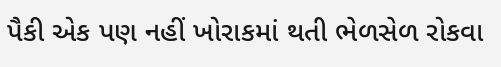પૈકી એક પણ નહીં ખોરાકમાં થતી ભેળસેળ રોકવા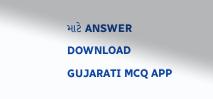માટે ANSWER DOWNLOAD GUJARATI MCQ APP